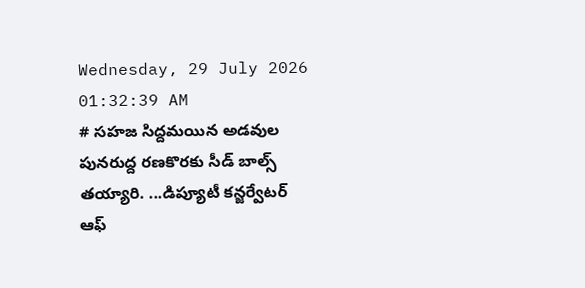Wednesday, 29 July 2026 01:32:39 AM
# సహజ సిద్దమయిన అడవుల పునరుద్ద రణకొరకు సీడ్ బాల్స్ తయ్యారి. ...డిప్యూటీ కన్జర్వేటర్ ఆఫ్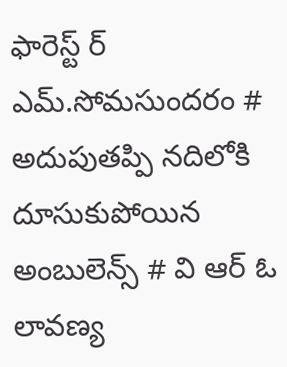ఫారెస్ట్ ర్ ఎమ్.సోమసుందరం # అదుపుతప్పి నదిలోకి దూసుకుపోయిన అంబులెన్స్ # వి ఆర్ ఓ లావణ్య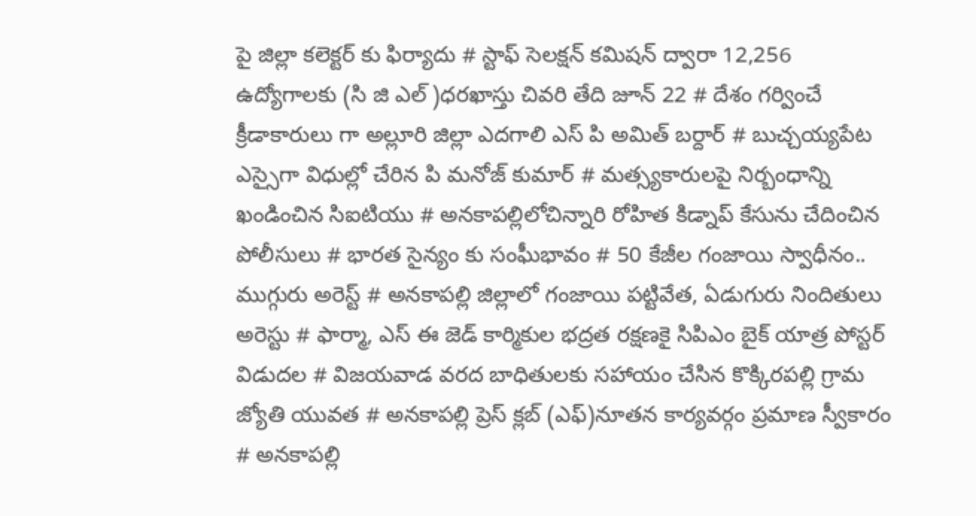పై జిల్లా కలెక్టర్ కు ఫిర్యాదు # స్టాఫ్ సెలక్షన్ కమిషన్ ద్వారా 12,256 ఉద్యోగాలకు (సి జి ఎల్ )ధరఖాస్తు చివరి తేది జూన్ 22 # దేశం గర్వించే క్రీడాకారులు గా అల్లూరి జిల్లా ఎదగాలి ఎస్ పి అమిత్ బర్దార్ # బుచ్చయ్యపేట ఎస్సైగా విధుల్లో చేరిన పి మనోజ్ కుమార్ # మత్స్యకారులపై నిర్బంధాన్ని ఖండించిన సిఐటియు # అనకాపల్లిలోచిన్నారి రోహిత కిడ్నాప్ కేసును చేదించిన పోలీసులు # భారత సైన్యం కు సంఘీభావం # 50 కేజీల గంజాయి స్వాధీనం.. ముగ్గురు అరెస్ట్ # అనకాపల్లి జిల్లాలో గంజాయి పట్టివేత, ఏడుగురు నిందితులు అరెస్టు # ఫార్మా, ఎస్ ఈ జెడ్ కార్మికుల భద్రత రక్షణకై సిపిఎం బైక్ యాత్ర పోస్టర్ విడుదల # విజయవాడ వరద బాధితులకు సహాయం చేసిన కొక్కిరపల్లి గ్రామ జ్యోతి యువత # అనకాపల్లి ప్రెస్ క్లబ్ (ఎఫ్)నూతన కార్యవర్గం ప్రమాణ స్వీకారం # అనకాపల్లి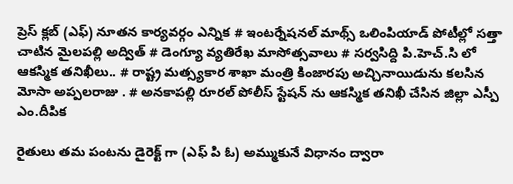ప్రెస్ క్లబ్ (ఎఫ్) నూతన కార్యవర్గం ఎన్నిక # ఇంటర్నేషనల్ మాథ్స్ ఒలింపియాడ్ పోటీల్లో సత్తా చాటిన మైలపల్లి అద్విత్ # డెంగ్యూ వ్యతిరేఖ మాసోత్సవాలు # సర్వసిద్ది పి.హెచ్.సి లో ఆకస్మిక తనిఖీలు.. # రాష్ట్ర మత్స్యకార శాఖా మంత్రి కింజారపు అచ్చినాయిడును కలసిన మోసా అప్పలరాజు . # అనకాపల్లి రూరల్ పోలీస్ స్టేషన్ ను ఆకస్మిక తనిఖీ చేసిన జిల్లా ఎస్పీ ఎం.దీపిక

రైతులు తమ పంటను డైరెక్ట్ గా (ఎఫ్ పి ఓ) అమ్ముకునే విధానం ద్వారా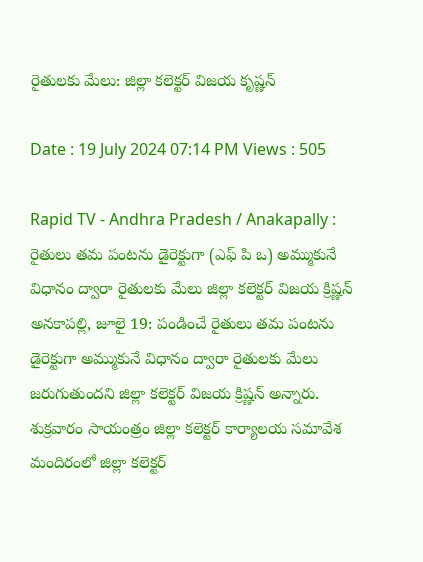రైతులకు మేలు: జిల్లా కలెక్టర్ విజయ కృష్ణన్

Date : 19 July 2024 07:14 PM Views : 505

Rapid TV - Andhra Pradesh / Anakapally : రైతులు తమ పంటను డైరెక్టుగా (ఎఫ్ పి ఒ) అమ్ముకునే విధానం ద్వారా రైతులకు మేలు జిల్లా కలెక్టర్ విజయ క్రిష్ణన్ అనకాపల్లి, జూలై 19: పండించే రైతులు తమ పంటను డైరెక్టుగా అమ్ముకునే విధానం ద్వారా రైతులకు మేలు జరుగుతుందని జిల్లా కలెక్టర్ విజయ క్రిష్ణన్ అన్నారు. శుక్రవారం సాయంత్రం జిల్లా కలెక్టర్ కార్యాలయ సమావేశ మందిరంలో జిల్లా కలెక్టర్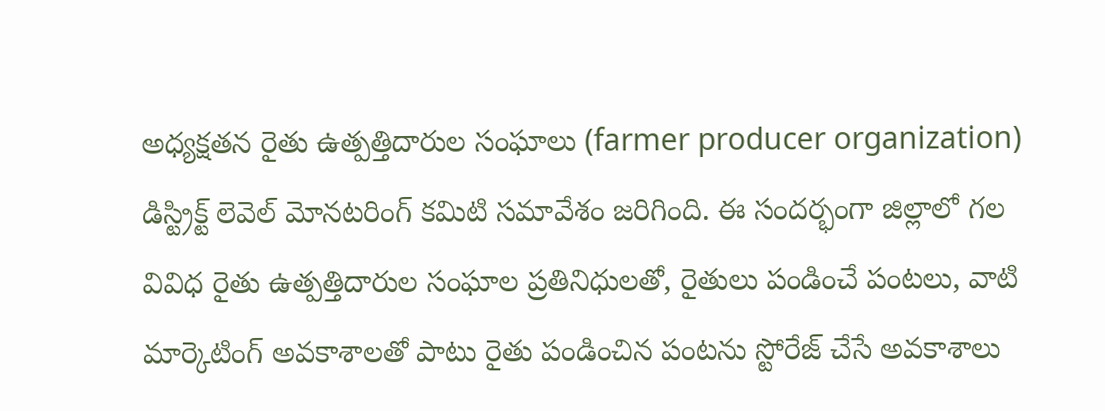అధ్యక్షతన రైతు ఉత్పత్తిదారుల సంఘాలు (farmer producer organization) డిస్ట్రిక్ట్ లెవెల్ మోనటరింగ్ ‌కమిటి సమావేశం జరిగింది. ఈ సందర్భంగా జిల్లాలో గల వివిధ రైతు ఉత్పత్తిదారుల సంఘాల ప్రతినిధులతో, రైతులు పండించే పంటలు, వాటి మార్కెటింగ్ అవకాశాలతో పాటు రైతు పండించిన పంటను స్టోరేజ్ చేసే అవకాశాలు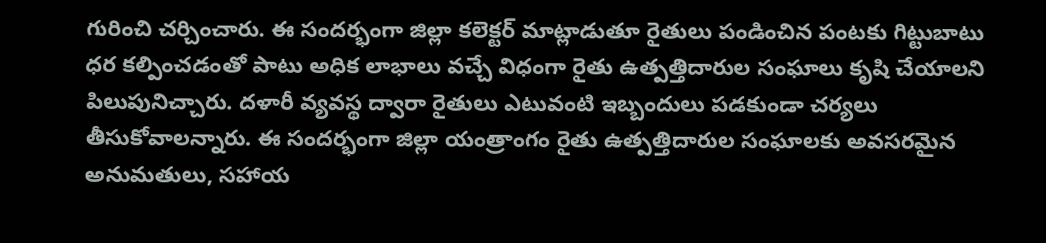గురించి చర్చించారు. ఈ సందర్భంగా జిల్లా కలెక్టర్ మాట్లాడుతూ రైతులు పండించిన పంటకు గిట్టుబాటు ధర కల్పించడంతో పాటు అధిక లాభాలు వచ్చే విధంగా రైతు ఉత్పత్తిదారుల సంఘాలు కృషి చేయాలని పిలుపునిచ్చారు. దళారీ వ్యవస్థ ద్వారా రైతులు ఎటువంటి ఇబ్బందులు పడకుండా చర్యలు తీసుకోవాలన్నారు. ఈ సందర్భంగా జిల్లా యంత్రాంగం రైతు ఉత్పత్తిదారుల సంఘాలకు అవసరమైన అనుమతులు, సహాయ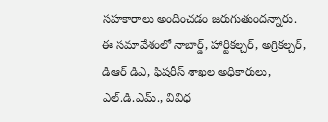సహకారాలు అందించడం జరుగుతుందన్నారు. ఈ సమావేశంలో నాబార్డ్, హార్టికల్చర్, అగ్రికల్చర్, డిఆర్ డిఎ, ఫిషరీస్ శాఖల అధికారులు, ఎల్.డి.ఎమ్., వివిధ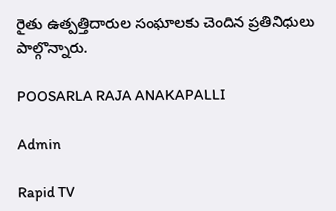రైతు ఉత్పత్తిదారుల సంఘాలకు చెందిన ప్రతినిధులు పాల్గొన్నారు.

POOSARLA RAJA ANAKAPALLI

Admin

Rapid TV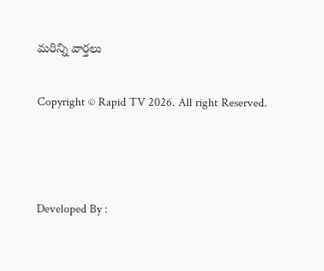మరిన్ని వార్తలు

Copyright © Rapid TV 2026. All right Reserved.



Developed By :